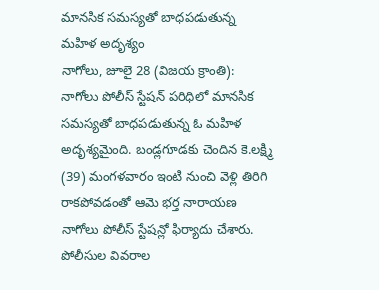మానసిక సమస్యతో బాధపడుతున్న మహిళ అదృశ్యం
నాగోలు, జూలై 28 (విజయ క్రాంతి): నాగోలు పోలీస్ స్టేషన్ పరిధిలో మానసిక సమస్యతో బాధపడుతున్న ఓ మహిళ అదృశ్యమైంది. బండ్లగూడకు చెందిన కె.లక్ష్మి (39) మంగళవారం ఇంటి నుంచి వెళ్లి తిరిగి రాకపోవడంతో ఆమె భర్త నారాయణ నాగోలు పోలీస్ స్టేషన్లో ఫిర్యాదు చేశారు. పోలీసుల వివరాల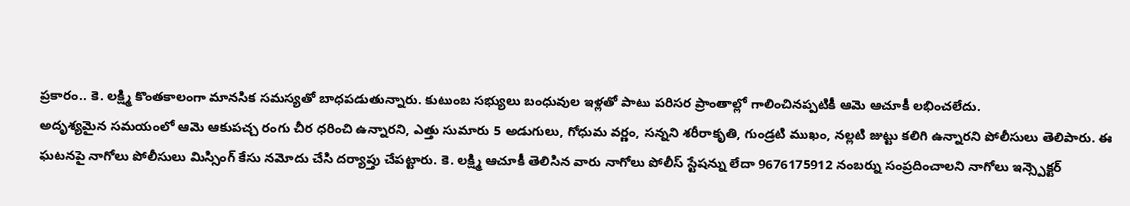ప్రకారం.. కె. లక్ష్మి కొంతకాలంగా మానసిక సమస్యతో బాధపడుతున్నారు. కుటుంబ సభ్యులు బంధువుల ఇళ్లతో పాటు పరిసర ప్రాంతాల్లో గాలించినప్పటికీ ఆమె ఆచూకీ లభించలేదు.
అదృశ్యమైన సమయంలో ఆమె ఆకుపచ్చ రంగు చీర ధరించి ఉన్నారని, ఎత్తు సుమారు 5 అడుగులు, గోధుమ వర్ణం, సన్నని శరీరాకృతి, గుండ్రటి ముఖం, నల్లటి జుట్టు కలిగి ఉన్నారని పోలీసులు తెలిపారు. ఈ ఘటనపై నాగోలు పోలీసులు మిస్సింగ్ కేసు నమోదు చేసి దర్యాప్తు చేపట్టారు. కె. లక్ష్మి ఆచూకీ తెలిసిన వారు నాగోలు పోలీస్ స్టేషన్ను లేదా 9676175912 నంబర్ను సంప్రదించాలని నాగోలు ఇన్స్పెక్టర్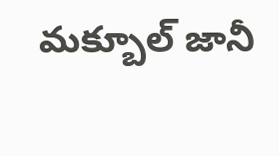మక్బూల్ జానీ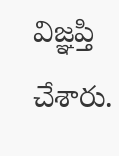విజ్ఞప్తి చేశారు.